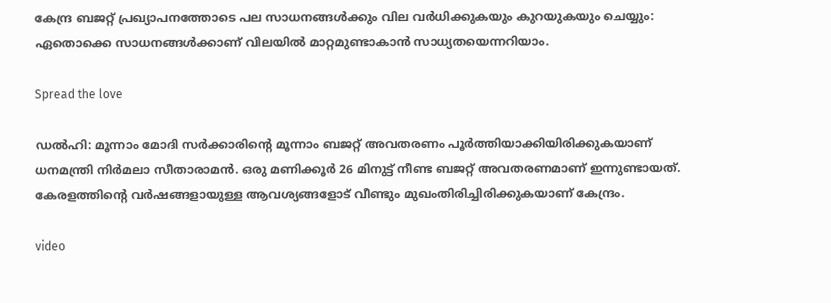കേന്ദ്ര ബജറ്റ് പ്രഖ്യാപനത്തോടെ പല സാധനങ്ങൾക്കും വില വർധിക്കുകയും കുറയുകയും ചെയ്യും: ഏതൊക്കെ സാധനങ്ങൾക്കാണ് വിലയിൽ മാറ്റമുണ്ടാകാൻ സാധ്യതയെന്നറിയാം.

Spread the love

ഡൽഹി: മൂന്നാം മോദി സർക്കാരിൻ്റെ മൂന്നാം ബജറ്റ് അവതരണം പൂർ‍ത്തിയാക്കിയിരിക്കുകയാണ് ധനമന്ത്രി നിർമലാ സീതാരാമൻ. ഒരു മണിക്കൂര്‍ 26 മിനുട്ട് നീണ്ട ബജറ്റ് അവതരണമാണ് ഇന്നുണ്ടായത്.
കേരളത്തിന്റെ വര്‍ഷങ്ങളായുള്ള ആവശ്യങ്ങളോട് വീണ്ടും മുഖംതിരിച്ചിരിക്കുകയാണ് കേന്ദ്രം.

video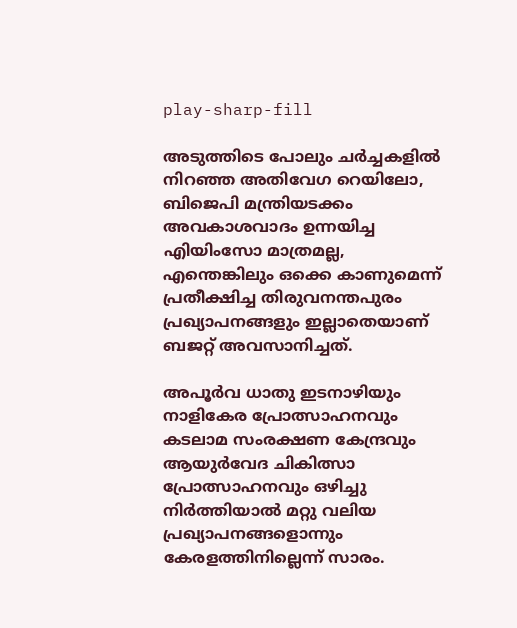play-sharp-fill

അടുത്തിടെ പോലും ചര്‍ച്ചകളില്‍ നിറഞ്ഞ അതിവേഗ റെയിലോ, ബിജെപി മന്ത്രിയടക്കം അവകാശവാദം ഉന്നയിച്ച എിയിംസോ മാത്രമല്ല, എന്തെങ്കിലും ഒക്കെ കാണുമെന്ന് പ്രതീക്ഷിച്ച തിരുവനന്തപുരം പ്രഖ്യാപനങ്ങളും ഇല്ലാതെയാണ് ബജറ്റ് അവസാനിച്ചത്.

അപൂര്‍വ ധാതു ഇടനാഴിയും നാളികേര പ്രോത്സാഹനവും കടലാമ സംരക്ഷണ കേന്ദ്രവും ആയുര്‍വേദ ചികിത്സാ പ്രോത്സാഹനവും ഒഴിച്ചു നിര്‍ത്തിയാല്‍ മറ്റു വലിയ പ്രഖ്യാപനങ്ങളൊന്നും കേരളത്തിനില്ലെന്ന് സാരം.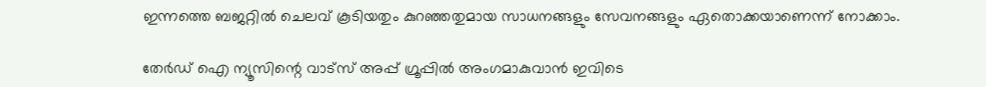ഇന്നത്തെ ബജറ്റില്‍ ചെലവ് കൂടിയതും കുറഞ്ഞതുമായ സാധനങ്ങളും സേവനങ്ങളും ഏതൊക്കയാണെന്ന് നോക്കാം.

തേർഡ് ഐ ന്യൂസിന്റെ വാട്സ് അപ്പ് ഗ്രൂപ്പിൽ അംഗമാകുവാൻ ഇവിടെ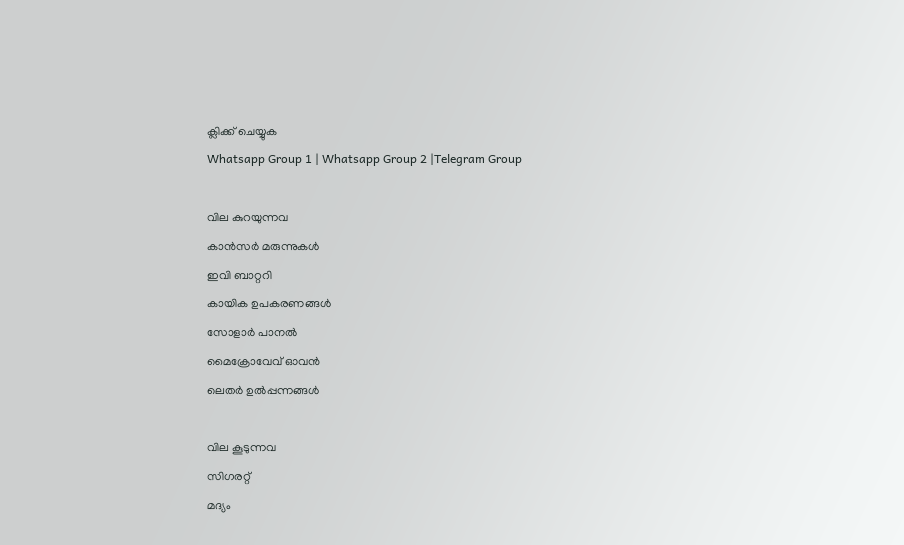ക്ലിക്ക് ചെയ്യുക
Whatsapp Group 1 | Whatsapp Group 2 |Telegram Group

വില കുറയുന്നവ
കാന്‍സര്‍ മരുന്നുകള്‍
ഇവി ബാറ്ററി
കായിക ഉപകരണങ്ങള്‍
സോളാര്‍ പാനല്‍
മൈക്രോവേവ് ഓവന്‍
ലെതര്‍ ഉല്‍പ്പന്നങ്ങള്‍

വില കൂടുന്നവ
സിഗരറ്റ്
മദ്യം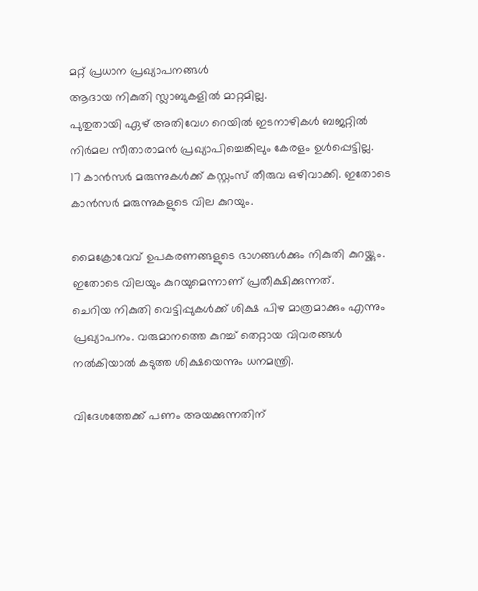മറ്റ് പ്രധാന പ്രഖ്യാപനങ്ങള്‍
ആദായ നികുതി സ്ലാബുകളില്‍ മാറ്റമില്ല.
പുതുതായി ഏഴ് അതിവേഗ റെയില്‍ ഇടനാഴികള്‍ ബജറ്റില്‍ നിര്‍മല സീതാരാമൻ പ്രഖ്യാപിച്ചെങ്കിലും കേരളം ഉള്‍പ്പെട്ടില്ല.
17 കാൻസര്‍ മരുന്നുകള്‍ക്ക് കസ്റ്റംസ് തീരുവ ഒഴിവാക്കി. ഇതോടെ കാൻസര്‍ മരുന്നുകളുടെ വില കുറയും.

മൈക്രോവേവ് ഉപകരണങ്ങളുടെ ഭാഗങ്ങള്‍ക്കും നികുതി കുറയ്ക്കും. ഇതോടെ വിലയും കുറയുമെന്നാണ് പ്രതീക്ഷിക്കുന്നത്.
ചെറിയ നികുതി വെട്ടിപ്പുകള്‍ക്ക് ശിക്ഷ പിഴ മാത്രമാക്കും എന്നും പ്രഖ്യാപനം. വരുമാനത്തെ കുറച്ച്‌ തെറ്റായ വിവരങ്ങള്‍ നല്‍കിയാല്‍ കടുത്ത ശിക്ഷയെന്നും ധനമന്ത്രി.

വിദേശത്തേക്ക് പണം അയക്കുന്നതിന്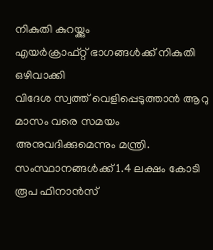നികുതി കുറയ്ക്കും
എയര്‍ക്രാഫ്റ്റ് ഭാഗങ്ങള്‍ക്ക് നികുതി ഒഴിവാക്കി
വിദേശ സ്വത്ത് വെളിപ്പെടുത്താൻ ആറു മാസം വരെ സമയം അനുവദിക്കുമെന്നും മന്ത്രി.
സംസ്ഥാനങ്ങള്‍ക്ക് 1.4 ലക്ഷം കോടി രൂപ ഫിനാൻസ്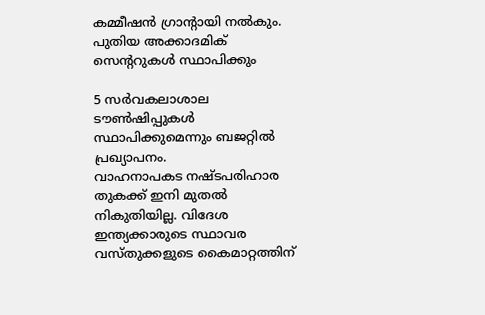കമ്മീഷൻ ഗ്രാന്‍റായി നല്‍കും.
പുതിയ അക്കാദമിക് സെന്‍ററുകള്‍ സ്ഥാപിക്കും

5 സര്‍വകലാശാല ടൗണ്‍ഷിപ്പുകള്‍ സ്ഥാപിക്കുമെന്നും ബജറ്റില്‍ പ്രഖ്യാപനം.
വാഹനാപകട നഷ്ടപരിഹാര തുകക്ക് ഇനി മുതല്‍ നികുതിയില്ല. വിദേശ ഇന്ത്യക്കാരുടെ സ്ഥാവര വസ്തുക്കളുടെ കൈമാറ്റത്തിന്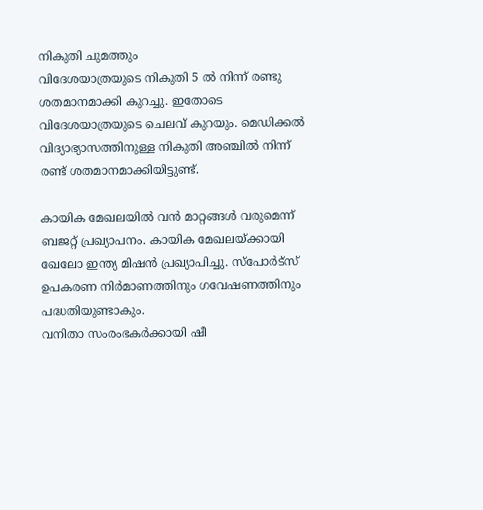നികുതി ചുമത്തും
വിദേശയാത്രയുടെ നികുതി 5 ല്‍ നിന്ന് രണ്ടു ശതമാനമാക്കി കുറച്ചു. ഇതോടെ വിദേശയാത്രയുടെ ചെലവ് കുറയും. മെഡിക്കല്‍ വിദ്യാഭ്യാസത്തിനുള്ള നികുതി അഞ്ചില്‍ നിന്ന് രണ്ട് ശതമാനമാക്കിയിട്ടുണ്ട്.

കായിക മേഖലയില്‍ വൻ മാറ്റങ്ങള്‍ വരുമെന്ന് ബജറ്റ് പ്രഖ്യാപനം. കായിക മേഖലയ്ക്കായി ഖേലോ ഇന്ത്യ മിഷൻ പ്രഖ്യാപിച്ചു. സ്പോര്‍ട്സ് ഉപകരണ നിര്‍മാണത്തിനും ഗവേഷണത്തിനും പദ്ധതിയുണ്ടാകും.
വനിതാ സംരംഭകർക്കായി ഷീ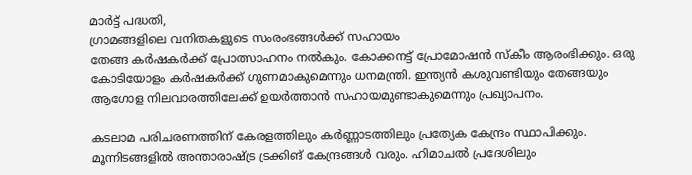മാർട്ട് പദ്ധതി,
ഗ്രാമങ്ങളിലെ വനിതകളുടെ സംരംഭങ്ങള്‍ക്ക് സഹായം
തേങ്ങ കർഷകർക്ക് പ്രോത്സാഹനം നല്‍കും. കോക്കനട്ട് പ്രോമോഷൻ സ്കീം ആരംഭിക്കും. ഒരു കോടിയോളം കര്‍ഷകര്‍ക്ക് ഗുണമാകുമെന്നും ധനമന്ത്രി. ഇന്ത്യൻ കശുവണ്ടിയും തേങ്ങയും ആഗോള നിലവാരത്തിലേക്ക് ഉയർത്താൻ സഹായമുണ്ടാകുമെന്നും പ്രഖ്യാപനം.

കടലാമ പരിചരണത്തിന് കേരളത്തിലും കർണ്ണാടത്തിലും പ്രത്യേക കേന്ദ്രം സ്ഥാപിക്കും. മൂന്നിടങ്ങളില്‍ അന്താരാഷ്ട്ര ട്രക്കിങ് കേന്ദ്രങ്ങള്‍ വരും. ഹിമാചല്‍ പ്രദേശിലും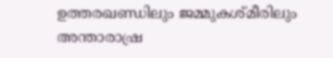ഉത്തരഖണ്ഡിലും ജമ്മുകശ്മീരിലും അന്താരാഷ്ര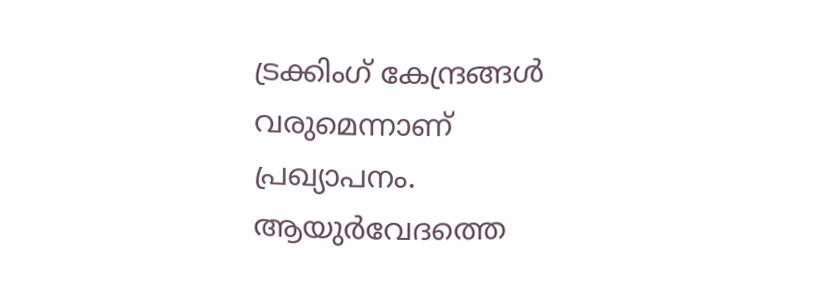ട്രക്കിംഗ് കേന്ദ്രങ്ങള്‍ വരുമെന്നാണ് പ്രഖ്യാപനം.
ആയുർവേദത്തെ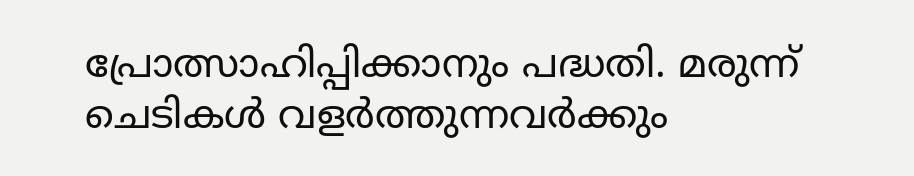പ്രോത്സാഹിപ്പിക്കാനും പദ്ധതി. മരുന്ന് ചെടികള്‍ വളർത്തുന്നവർക്കും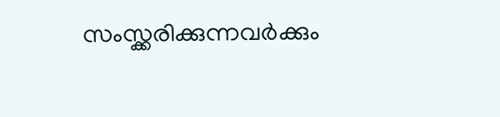സംസ്ക്കരിക്കുന്നവർക്കും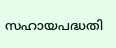സഹായപദ്ധതി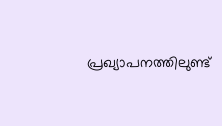പ്രഖ്യാപനത്തിലുണ്ട്